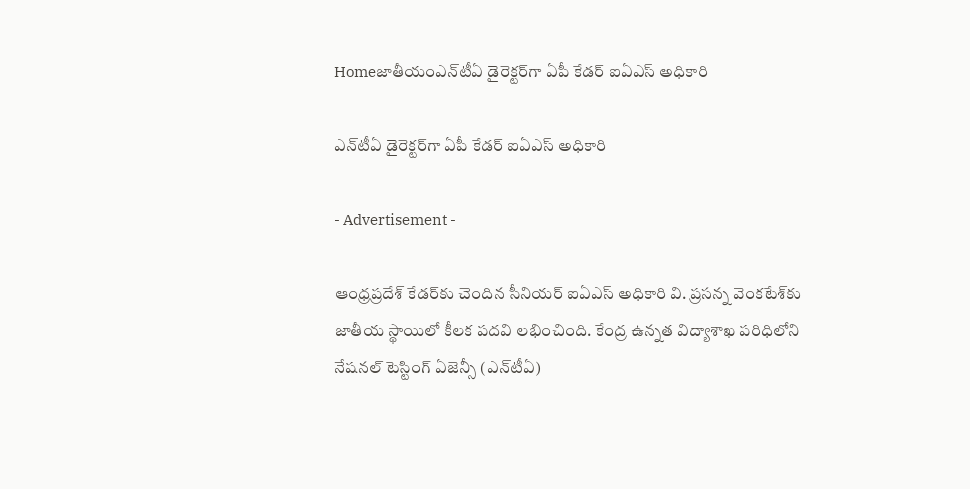Homeజాతీయంఎన్‌టీఏ డైరెక్టర్‌గా ఏపీ కేడర్ ఐఏఎస్ అధికారి

ఎన్‌టీఏ డైరెక్టర్‌గా ఏపీ కేడర్ ఐఏఎస్ అధికారి

- Advertisement -

ఆంధ్రప్రదేశ్ కేడర్‌కు చెందిన సీనియర్ ఐఏఎస్ అధికారి వి. ప్రసన్న వెంకటేశ్‌కు జాతీయ స్థాయిలో కీలక పదవి లభించింది. కేంద్ర ఉన్నత విద్యాశాఖ పరిధిలోని నేషనల్ టెస్టింగ్ ఏజెన్సీ (ఎన్‌టీఏ)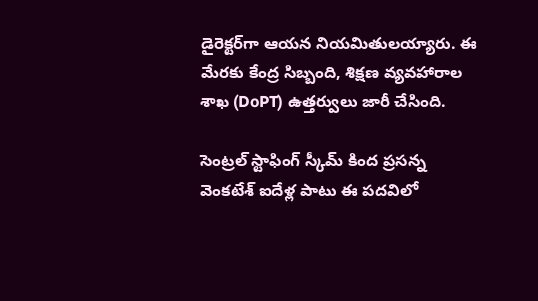డైరెక్టర్‌గా ఆయన నియమితులయ్యారు. ఈ మేరకు కేంద్ర సిబ్బంది, శిక్షణ వ్యవహారాల శాఖ (DoPT) ఉత్తర్వులు జారీ చేసింది.

సెంట్రల్ స్టాఫింగ్ స్కీమ్ కింద ప్రసన్న వెంకటేశ్ ఐదేళ్ల పాటు ఈ పదవిలో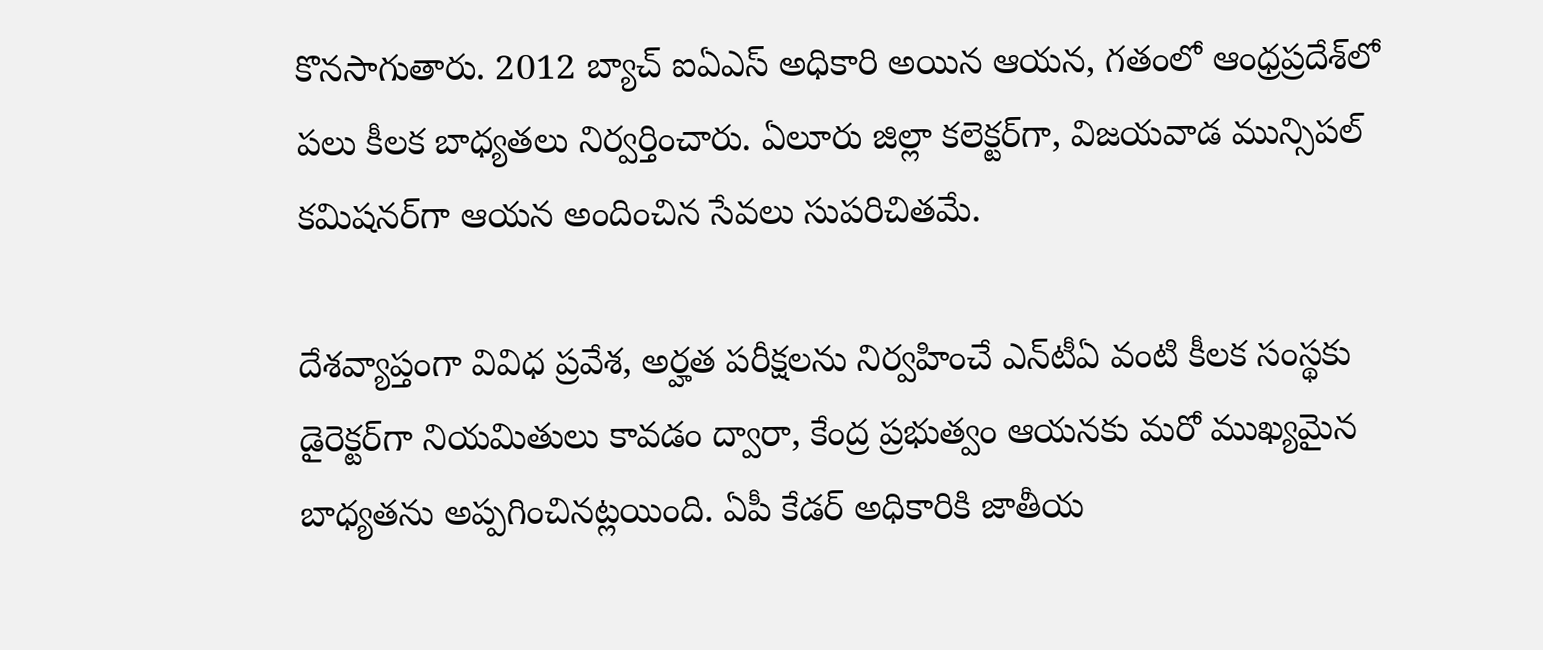కొనసాగుతారు. 2012 బ్యాచ్ ఐఏఎస్ అధికారి అయిన ఆయన, గతంలో ఆంధ్రప్రదేశ్‌లో పలు కీలక బాధ్యతలు నిర్వర్తించారు. ఏలూరు జిల్లా కలెక్టర్‌గా, విజయవాడ మున్సిపల్ కమిషనర్‌గా ఆయన అందించిన సేవలు సుపరిచితమే.

దేశవ్యాప్తంగా వివిధ ప్రవేశ, అర్హత పరీక్షలను నిర్వహించే ఎన్‌టీఏ వంటి కీలక సంస్థకు డైరెక్టర్‌గా నియమితులు కావడం ద్వారా, కేంద్ర ప్రభుత్వం ఆయనకు మరో ముఖ్యమైన బాధ్యతను అప్పగించినట్లయింది. ఏపీ కేడర్ అధికారికి జాతీయ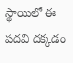స్థాయిలో ఈ పదవి దక్కడం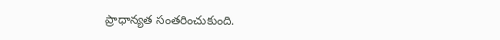ప్రాధాన్యత సంతరించుకుంది.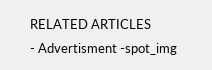RELATED ARTICLES
- Advertisment -spot_img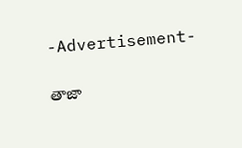-Advertisement-

తాజా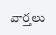వార్తలు